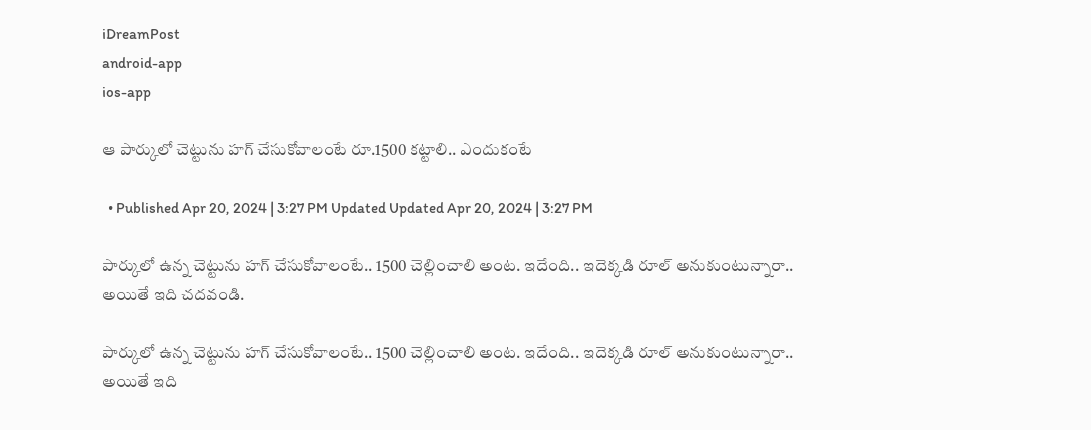iDreamPost
android-app
ios-app

ఆ పార్కులో చెట్టును హగ్‌ చేసుకోవాలంటే రూ.1500 కట్టాలి.. ఎందుకంటే

  • Published Apr 20, 2024 | 3:27 PM Updated Updated Apr 20, 2024 | 3:27 PM

పార్కులో ఉన్న చెట్టును హగ్‌ చేసుకోవాలంటే.. 1500 చెల్లించాలి అంట. ఇదేంది.. ఇదెక్కడి రూల్‌ అనుకుంటున్నారా.. అయితే ఇది చదవండి.

పార్కులో ఉన్న చెట్టును హగ్‌ చేసుకోవాలంటే.. 1500 చెల్లించాలి అంట. ఇదేంది.. ఇదెక్కడి రూల్‌ అనుకుంటున్నారా.. అయితే ఇది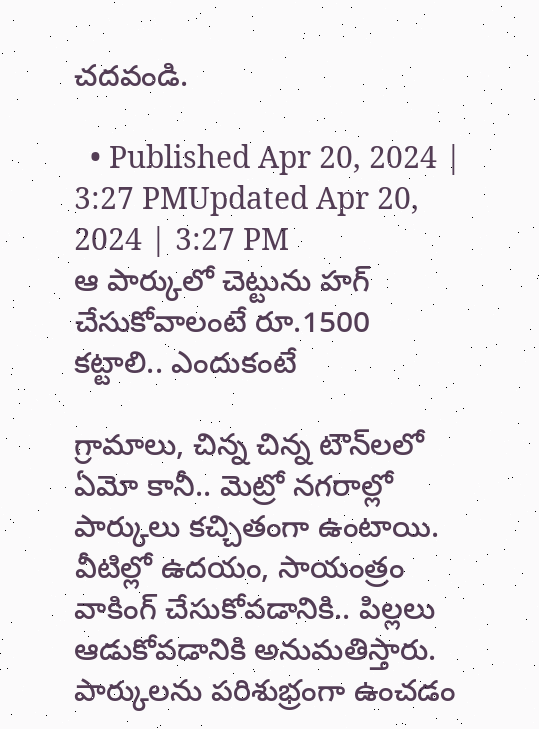చదవండి.

  • Published Apr 20, 2024 | 3:27 PMUpdated Apr 20, 2024 | 3:27 PM
ఆ పార్కులో చెట్టును హగ్‌ చేసుకోవాలంటే రూ.1500  కట్టాలి.. ఎందుకంటే

గ్రామాలు, చిన్న చిన్న టౌన్‌లలో ఏమో కానీ.. మెట్రో నగరాల్లో పార్కులు కచ్చితంగా ఉంటాయి. వీటిల్లో ఉదయం, సాయంత్రం వాకింగ్‌ చేసుకోవడానికి.. పిల్లలు ఆడుకోవడానికి అనుమతిస్తారు. పార్కులను పరిశుభ్రంగా ఉంచడం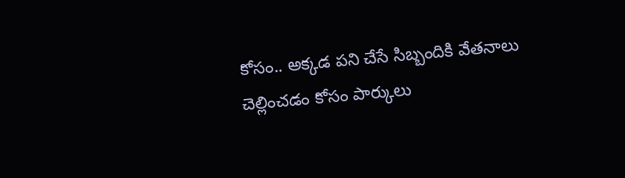కోసం.. అక్కడ పని చేసే సిబ్బందికి వేతనాలు చెల్లించడం కోసం పార్కులు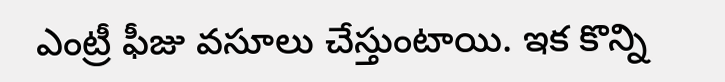ఎంట్రీ ఫీజు వసూలు చేస్తుంటాయి. ఇక కొన్ని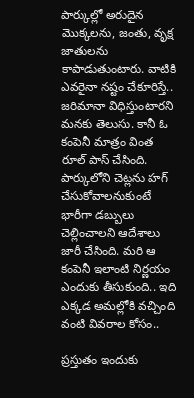పార్కుల్లో అరుదైన మొక్కలను, జంతు, వృక్ష జాతులను కాపాడుతుంటారు. వాటికి ఎవరైనా నష్టం చేకూరిస్తే.. జరిమానా విధిస్తుంటారని మనకు తెలుసు. కానీ ఓ కంపెనీ మాత్రం వింత రూల్‌ పాస్‌ చేసింది. పార్కులోని చెట్లను హగ్‌ చేసుకోవాలనుకుంటే భారీగా డబ్బులు చెల్లించాలని ఆదేశాలు జారీ చేసింది. మరి ఆ కంపెనీ ఇలాంటి నిర్ణయం ఎందుకు తీసుకుంది.. ఇది ఎక్కడ అమల్లోకి వచ్చింది వంటి వివరాల కోసం..

ప్రస్తుతం ఇందుకు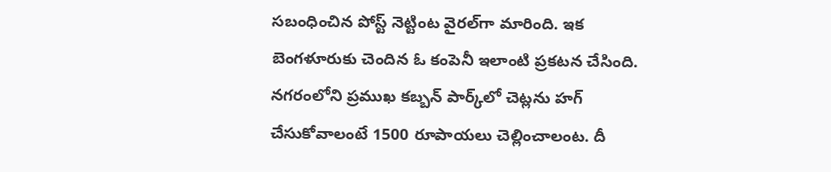సబంధించిన పోస్ట్‌ నెట్టింట వైరల్‌గా మారింది. ఇక బెంగళూరుకు చెందిన ఓ కంపెనీ ఇలాంటి ప్రకటన చేసింది. నగరంలోని ప్రముఖ కబ్బన్‌ పార్క్‌లో చెట్లను హగ్‌ చేసుకోవాలంటే 1500 రూపాయలు చెల్లించాలంట. దీ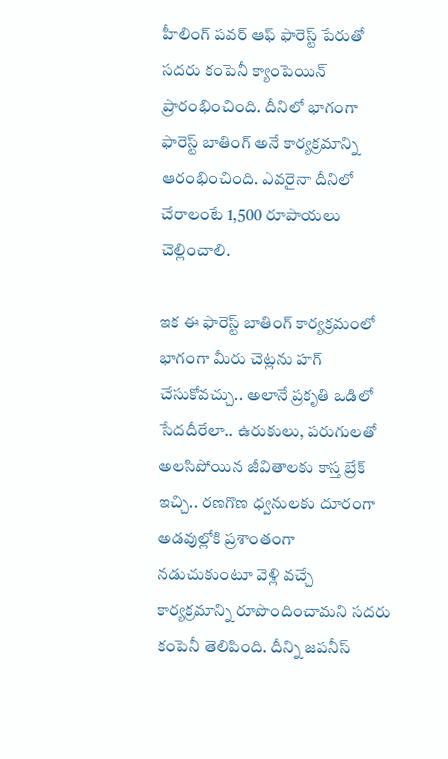హీలింగ్‌ పవర్‌ ఆఫ్‌ ఫారెస్ట్‌ పేరుతో సదరు కంపెనీ క్యాంపెయిన్‌ ప్రారంభించింది. దీనిలో భాగంగా ఫారెస్ట్‌ బాతింగ్‌ అనే కార్యక్రమాన్ని ఆరంభించింది. ఎవరైనా దీనిలో చేరాలంటే 1,500 రూపాయలు చెల్లించాలి.

ఇక ఈ ఫారెస్ట్‌ బాతింగ్‌ కార్యక్రమంలో భాగంగా మీరు చెట్లను హగ్‌ చేసుకోవచ్చు.. అలానే ప్రకృతి ఒడిలో సేదదీరేలా.. ఉరుకులు, పరుగులతో అలసిపోయిన జీవితాలకు కాస్త బ్రేక్‌ ఇచ్చి.. రణగొణ ధ్వనులకు దూరంగా అడవుల్లోకి ప్రశాంతంగా నడుచుకుంటూ వెళ్లి వచ్చే కార్యక్రమాన్ని రూపొందించామని సదరు కంపెనీ తెలిపింది. దీన్ని జపనీస్‌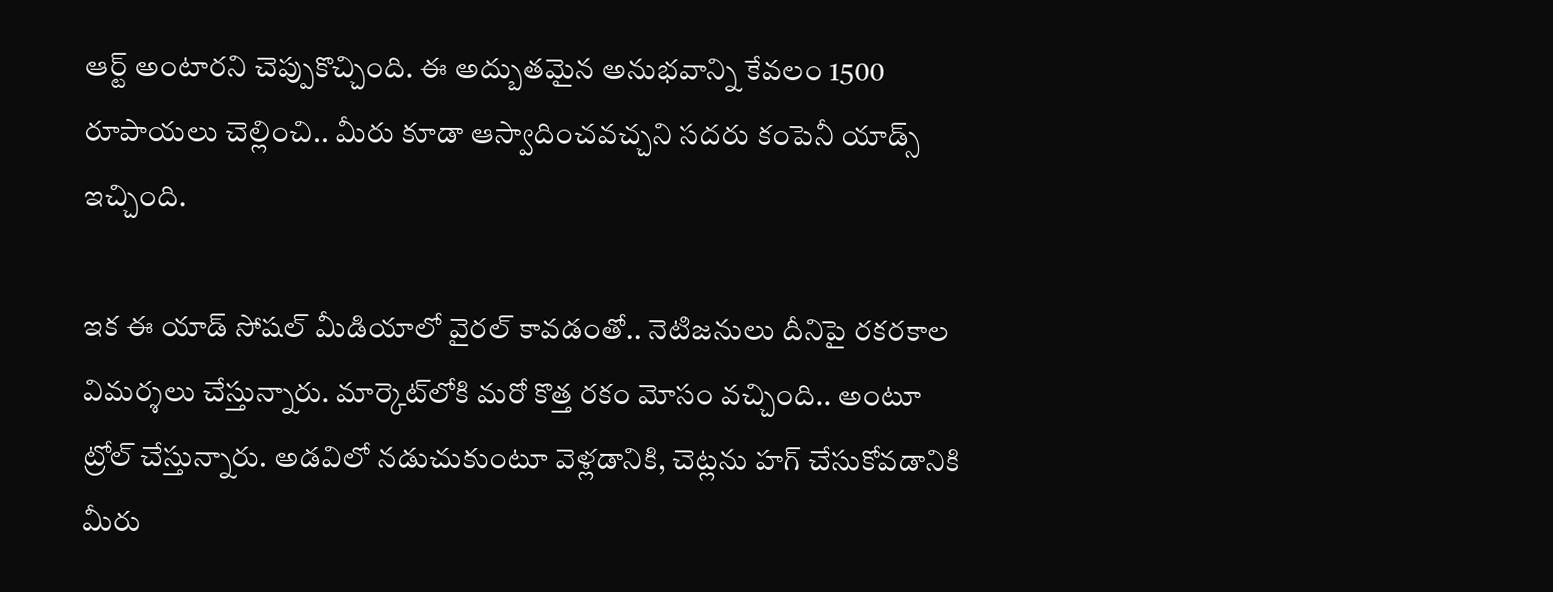ఆర్ట్‌ అంటారని చెప్పుకొచ్చింది. ఈ అద్బుతమైన అనుభవాన్ని కేవలం 1500 రూపాయలు చెల్లించి.. మీరు కూడా ఆస్వాదించవచ్చని సదరు కంపెనీ యాడ్స్‌ ఇచ్చింది.

ఇక ఈ యాడ్‌ సోషల్‌ మీడియాలో వైరల్‌ కావడంతో.. నెటిజనులు దీనిపై రకరకాల విమర్శలు చేస్తున్నారు. మార్కెట్‌లోకి మరో కొత్త రకం మోసం వచ్చింది.. అంటూ ట్రోల్‌ చేస్తున్నారు. అడవిలో నడుచుకుంటూ వెళ్లడానికి, చెట్లను హగ్‌ చేసుకోవడానికి మీరు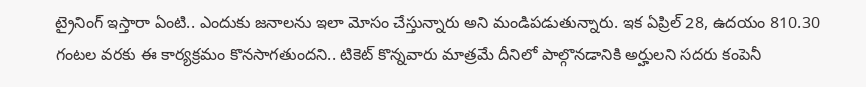ట్రైనింగ్‌ ఇ‍స్తారా ఏంటి.. ఎందుకు జనాలను ఇలా మోసం చేస్తున్నారు అని మండిపడుతున్నారు. ఇక ఏప్రిల్‌ 28, ఉదయం 810.30 గంటల వరకు ఈ కార్యక్రమం కొనసాగతుందని.. టికెట్‌ కొన్నవారు మాత్రమే దీనిలో పాల్గొనడానికి అర్హులని సదరు కంపెనీ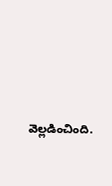వెల్లడించింది.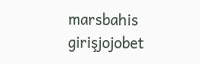marsbahis girişjojobet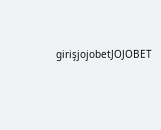girişjojobetJOJOBET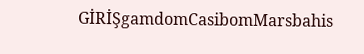GİRİŞgamdomCasibomMarsbahis